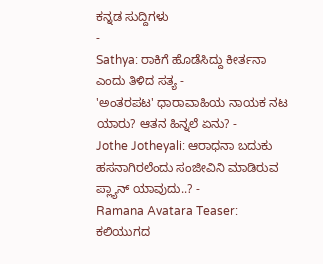ಕನ್ನಡ ಸುದ್ದಿಗಳು
-
Sathya: ರಾಕಿಗೆ ಹೊಡೆಸಿದ್ದು ಕೀರ್ತನಾ ಎಂದು ತಿಳಿದ ಸತ್ಯ -
'ಅಂತರಪಟ' ಧಾರಾವಾಹಿಯ ನಾಯಕ ನಟ ಯಾರು? ಆತನ ಹಿನ್ನಲೆ ಏನು? -
Jothe Jotheyali: ಆರಾಧನಾ ಬದುಕು ಹಸನಾಗಿರಲೆಂದು ಸಂಜೀವಿನಿ ಮಾಡಿರುವ ಪ್ಲ್ಯಾನ್ ಯಾವುದು..? -
Ramana Avatara Teaser: ಕಲಿಯುಗದ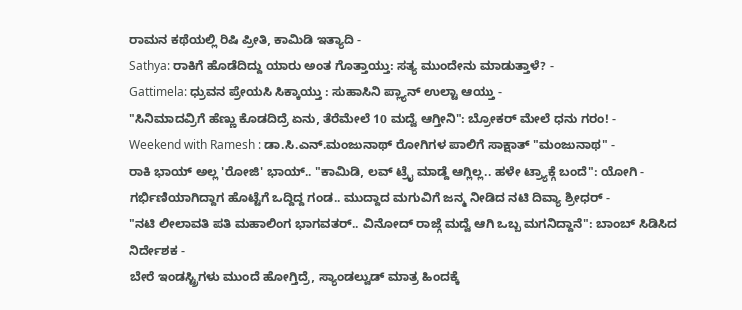ರಾಮನ ಕಥೆಯಲ್ಲಿ ರಿಷಿ ಪ್ರೀತಿ, ಕಾಮಿಡಿ ಇತ್ಯಾದಿ -
Sathya: ರಾಕಿಗೆ ಹೊಡೆದಿದ್ದು ಯಾರು ಅಂತ ಗೊತ್ತಾಯ್ತು: ಸತ್ಯ ಮುಂದೇನು ಮಾಡುತ್ತಾಳೆ? -
Gattimela: ಧ್ರುವನ ಪ್ರೇಯಸಿ ಸಿಕ್ಕಾಯ್ತು : ಸುಹಾಸಿನಿ ಪ್ಲ್ಯಾನ್ ಉಲ್ಟಾ ಆಯ್ತು -
"ಸಿನಿಮಾದವ್ರಿಗೆ ಹೆಣ್ಣು ಕೊಡದಿದ್ರೆ ಏನು, ತೆರೆಮೇಲೆ 10 ಮದ್ವೆ ಆಗ್ತೀನಿ": ಬ್ರೋಕರ್ ಮೇಲೆ ಧನು ಗರಂ! -
Weekend with Ramesh : ಡಾ.ಸಿ.ಎನ್.ಮಂಜುನಾಥ್ ರೋಗಿಗಳ ಪಾಲಿಗೆ ಸಾಕ್ಷಾತ್ "ಮಂಜುನಾಥ" -
ರಾಕಿ ಭಾಯ್ ಅಲ್ಲ 'ರೋಜಿ' ಭಾಯ್.. "ಕಾಮಿಡಿ, ಲವ್ ಟ್ರೈ ಮಾಡ್ದೆ ಆಗ್ಲಿಲ್ಲ.. ಹಳೇ ಟ್ರ್ಯಾಕ್ಗೆ ಬಂದೆ": ಯೋಗಿ -
ಗರ್ಭಿಣಿಯಾಗಿದ್ದಾಗ ಹೊಟ್ಟೆಗೆ ಒದ್ದಿದ್ದ ಗಂಡ.. ಮುದ್ದಾದ ಮಗುವಿಗೆ ಜನ್ಮ ನೀಡಿದ ನಟಿ ದಿವ್ಯಾ ಶ್ರೀಧರ್ -
"ನಟಿ ಲೀಲಾವತಿ ಪತಿ ಮಹಾಲಿಂಗ ಭಾಗವತರ್.. ವಿನೋದ್ ರಾಜ್ಗೆ ಮದ್ವೆ ಆಗಿ ಒಬ್ಬ ಮಗನಿದ್ದಾನೆ": ಬಾಂಬ್ ಸಿಡಿಸಿದ ನಿರ್ದೇಶಕ -
ಬೇರೆ ಇಂಡಸ್ಟ್ರಿಗಳು ಮುಂದೆ ಹೋಗ್ತಿದ್ರೆ, ಸ್ಯಾಂಡಲ್ವುಡ್ ಮಾತ್ರ ಹಿಂದಕ್ಕೆ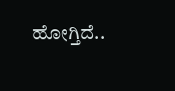ಹೋಗ್ತಿದೆ..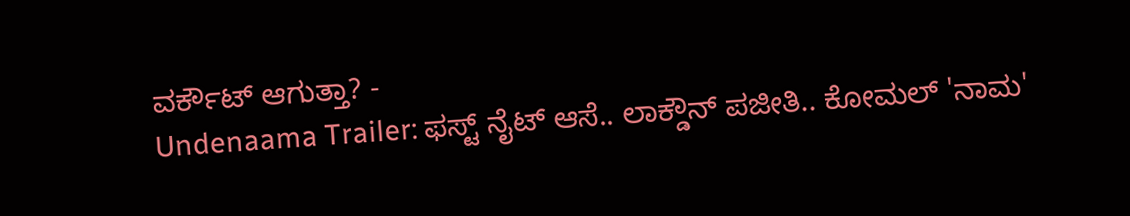ವರ್ಕೌಟ್ ಆಗುತ್ತಾ? -
Undenaama Trailer: ಫಸ್ಟ್ ನೈಟ್ ಆಸೆ.. ಲಾಕ್ಡೌನ್ ಪಜೀತಿ.. ಕೋಮಲ್ 'ನಾಮ'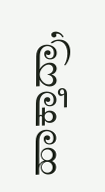ಹಾಕ್ತಾದ್ರಾ,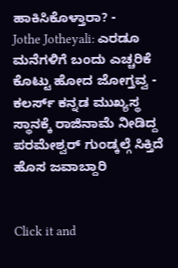ಹಾಕಿಸಿಕೊಳ್ತಾರಾ? -
Jothe Jotheyali: ಎರಡೂ ಮನೆಗಳಿಗೆ ಬಂದು ಎಚ್ಚರಿಕೆ ಕೊಟ್ಟು ಹೋದ ಜೋಗ್ತವ್ವ -
ಕಲರ್ಸ್ ಕನ್ನಡ ಮುಖ್ಯಸ್ಥ ಸ್ಥಾನಕ್ಕೆ ರಾಜಿನಾಮೆ ನೀಡಿದ್ದ ಪರಮೇಶ್ವರ್ ಗುಂಡ್ಕಲ್ಗೆ ಸಿಕ್ತಿದೆ ಹೊಸ ಜವಾಬ್ದಾರಿ


Click it and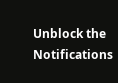Unblock the Notifications